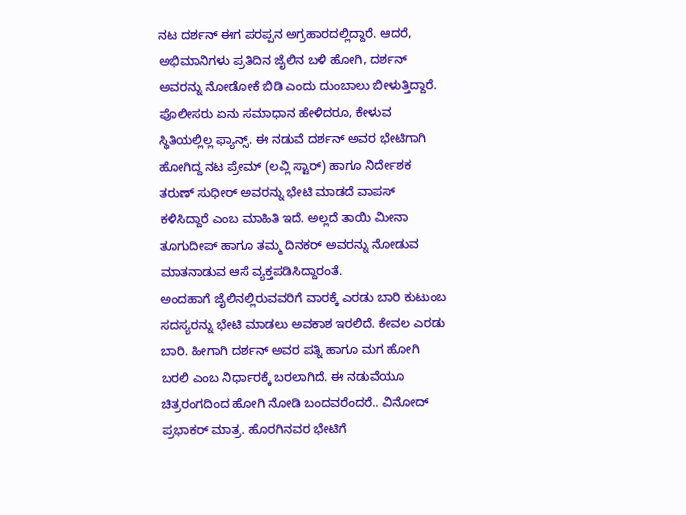ನಟ ದರ್ಶನ್ ಈಗ ಪರಪ್ಪನ ಅಗ್ರಹಾರದಲ್ಲಿದ್ದಾರೆ. ಆದರೆ, ಅಭಿಮಾನಿಗಳು ಪ್ರತಿದಿನ ಜೈಲಿನ ಬಳಿ ಹೋಗಿ, ದರ್ಶನ್ ಅವರನ್ನು ನೋಡೋಕೆ ಬಿಡಿ ಎಂದು ದುಂಬಾಲು ಬೀಳುತ್ತಿದ್ದಾರೆ. ಪೊಲೀಸರು ಏನು ಸಮಾಧಾನ ಹೇಳಿದರೂ, ಕೇಳುವ ಸ್ಥಿತಿಯಲ್ಲಿಲ್ಲ ಫ್ಯಾನ್ಸ್. ಈ ನಡುವೆ ದರ್ಶನ್ ಅವರ ಭೇಟಿಗಾಗಿ ಹೋಗಿದ್ದ ನಟ ಪ್ರೇಮ್ (ಲವ್ಲಿ ಸ್ಟಾರ್) ಹಾಗೂ ನಿರ್ದೇಶಕ ತರುಣ್ ಸುಧೀರ್ ಅವರನ್ನು ಭೇಟಿ ಮಾಡದೆ ವಾಪಸ್ ಕಳಿಸಿದ್ದಾರೆ ಎಂಬ ಮಾಹಿತಿ ಇದೆ. ಅಲ್ಲದೆ ತಾಯಿ ಮೀನಾ ತೂಗುದೀಪ್ ಹಾಗೂ ತಮ್ಮ ದಿನಕರ್ ಅವರನ್ನು ನೋಡುವ ಮಾತನಾಡುವ ಆಸೆ ವ್ಯಕ್ತಪಡಿಸಿದ್ದಾರಂತೆ.
ಅಂದಹಾಗೆ ಜೈಲಿನಲ್ಲಿರುವವರಿಗೆ ವಾರಕ್ಕೆ ಎರಡು ಬಾರಿ ಕುಟುಂಬ ಸದಸ್ಯರನ್ನು ಭೇಟಿ ಮಾಡಲು ಅವಕಾಶ ಇರಲಿದೆ. ಕೇವಲ ಎರಡು ಬಾರಿ. ಹೀಗಾಗಿ ದರ್ಶನ್ ಅವರ ಪತ್ನಿ ಹಾಗೂ ಮಗ ಹೋಗಿ ಬರಲಿ ಎಂಬ ನಿರ್ಧಾರಕ್ಕೆ ಬರಲಾಗಿದೆ. ಈ ನಡುವೆಯೂ ಚಿತ್ರರಂಗದಿಂದ ಹೋಗಿ ನೋಡಿ ಬಂದವರೆಂದರೆ.. ವಿನೋದ್ ಪ್ರಭಾಕರ್ ಮಾತ್ರ. ಹೊರಗಿನವರ ಭೇಟಿಗೆ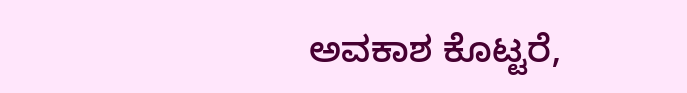ಅವಕಾಶ ಕೊಟ್ಟರೆ,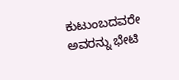ಕುಟುಂಬದವರೇ ಅವರನ್ನು ಭೇಟಿ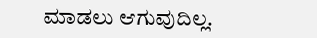ಮಾಡಲು ಆಗುವುದಿಲ್ಲ.